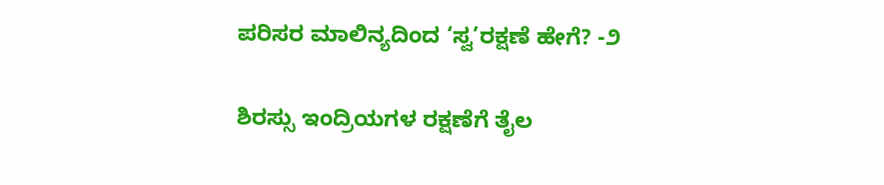ಪರಿಸರ ಮಾಲಿನ್ಯದಿಂದ ‘ಸ್ವ’ರಕ್ಷಣೆ ಹೇಗೆ? -೨

ಶಿರಸ್ಸು ಇಂದ್ರಿಯಗಳ ರಕ್ಷಣೆಗೆ ತೈಲ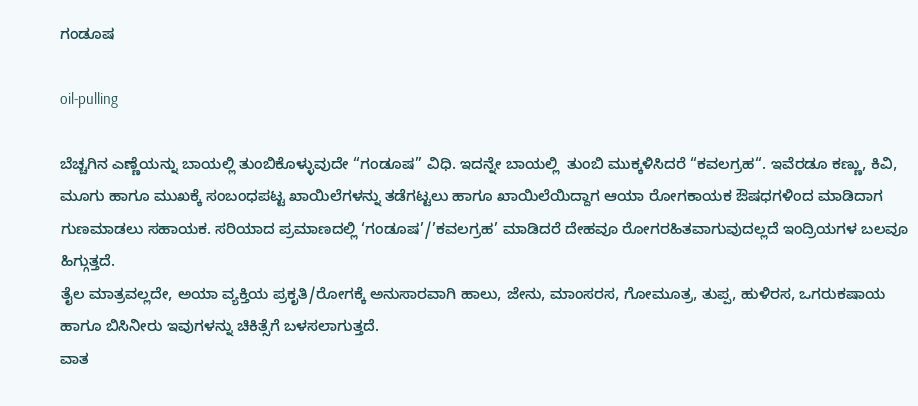ಗಂಡೂಷ

oil-pulling

ಬೆಚ್ಚಗಿನ ಎಣ್ಣೆಯನ್ನು ಬಾಯಲ್ಲಿ ತುಂಬಿಕೊಳ್ಳುವುದೇ “ಗಂಡೂಷ” ವಿಧಿ. ಇದನ್ನೇ ಬಾಯಲ್ಲಿ  ತುಂಬಿ ಮುಕ್ಕಳಿಸಿದರೆ “ಕವಲಗ್ರಹ“. ಇವೆರಡೂ ಕಣ್ಣು, ಕಿವಿ, ಮೂಗು ಹಾಗೂ ಮುಖಕ್ಕೆ ಸಂಬಂಧಪಟ್ಟ ಖಾಯಿಲೆಗಳನ್ನು ತಡೆಗಟ್ಟಲು ಹಾಗೂ ಖಾಯಿಲೆಯಿದ್ದಾಗ ಆಯಾ ರೋಗಕಾಯಕ ಔಷಧಗಳಿಂದ ಮಾಡಿದಾಗ ಗುಣಮಾಡಲು ಸಹಾಯಕ. ಸರಿಯಾದ ಪ್ರಮಾಣದಲ್ಲಿ ‘ಗಂಡೂಷ’/’ಕವಲಗ್ರಹ’ ಮಾಡಿದರೆ ದೇಹವೂ ರೋಗರಹಿತವಾಗುವುದಲ್ಲದೆ ಇಂದ್ರಿಯಗಳ ಬಲವೂ ಹಿಗ್ಗುತ್ತದೆ.
ತೈಲ ಮಾತ್ರವಲ್ಲದೇ, ಅಯಾ ವ್ಯಕ್ತಿಯ ಪ್ರಕೃತಿ/ರೋಗಕ್ಕೆ ಅನುಸಾರವಾಗಿ ಹಾಲು, ಜೇನು, ಮಾಂಸರಸ, ಗೋಮೂತ್ರ, ತುಪ್ಪ, ಹುಳಿರಸ, ಒಗರುಕಷಾಯ ಹಾಗೂ ಬಿಸಿನೀರು ಇವುಗಳನ್ನು ಚಿಕಿತ್ಸೆಗೆ ಬಳಸಲಾಗುತ್ತದೆ.
ವಾತ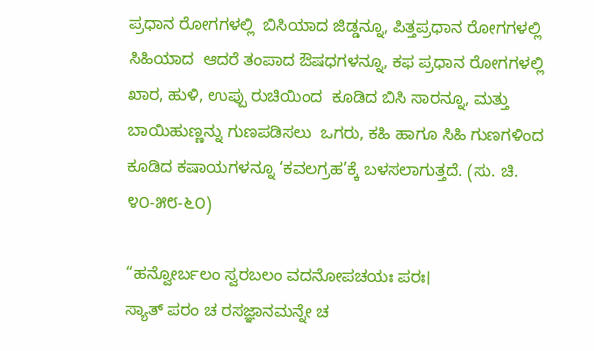ಪ್ರಧಾನ ರೋಗಗಳಲ್ಲಿ  ಬಿಸಿಯಾದ ಜಿಡ್ಡನ್ನೂ, ಪಿತ್ತಪ್ರಧಾನ ರೋಗಗಳಲ್ಲಿ ಸಿಹಿಯಾದ  ಆದರೆ ತಂಪಾದ ಔಷಧಗಳನ್ನೂ, ಕಫ ಪ್ರಧಾನ ರೋಗಗಳಲ್ಲಿ ಖಾರ, ಹುಳಿ, ಉಪ್ಪು ರುಚಿಯಿಂದ  ಕೂಡಿದ ಬಿಸಿ ಸಾರನ್ನೂ, ಮತ್ತು ಬಾಯಿಹುಣ್ಣನ್ನು ಗುಣಪಡಿಸಲು  ಒಗರು, ಕಹಿ ಹಾಗೂ ಸಿಹಿ ಗುಣಗಳಿಂದ ಕೂಡಿದ ಕಷಾಯಗಳನ್ನೂ ‘ಕವಲಗ್ರಹ’ಕ್ಕೆ ಬಳಸಲಾಗುತ್ತದೆ. (ಸು. ಚಿ. ೪೦-೫೮-೬೦)

“ಹನ್ವೋರ್ಬಲಂ ಸ್ವರಬಲಂ ವದನೋಪಚಯಃ ಪರಃ।
ಸ್ಯಾತ್ ಪರಂ ಚ ರಸಜ್ಞಾನಮನ್ನೇ ಚ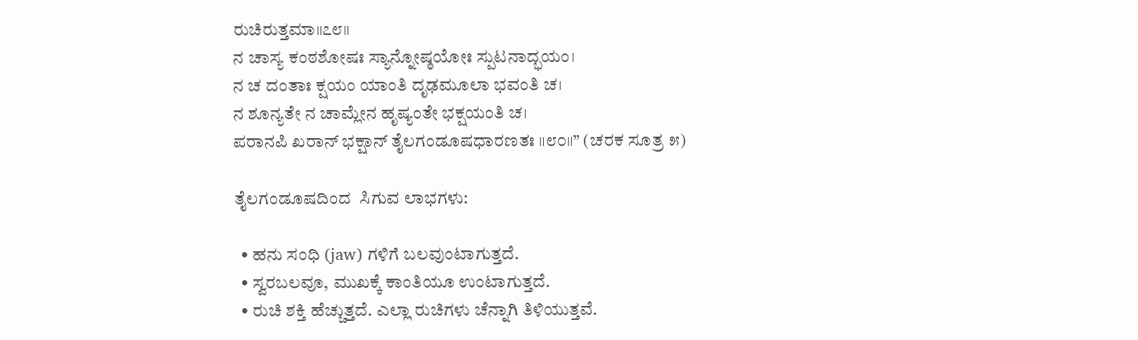ರುಚಿರುತ್ತಮಾ॥೭೮॥
ನ ಚಾಸ್ಯ ಕಂಠಶೋಷಃ ಸ್ಯಾನ್ನೋಷ್ಠಯೋಃ ಸ್ಪುಟನಾದ್ಭಯಂ।
ನ ಚ ದಂತಾಃ ಕ್ಷಯಂ ಯಾಂತಿ ದೃಢಮೂಲಾ ಭವಂತಿ ಚ।
ನ ಶೂನ್ಯತೇ ನ ಚಾಮ್ಲೇನ ಹೃಷ್ಯಂತೇ ಭಕ್ಷಯಂತಿ ಚ।
ಪರಾನಪಿ ಖರಾನ್ ಭಕ್ಷಾನ್ ತೈಲಗಂಡೂಷಧಾರಣತಃ ॥೮೦॥” (ಚರಕ ಸೂತ್ರ ೫)

ತೈಲಗಂಡೂಷದಿಂದ  ಸಿಗುವ ಲಾಭಗಳು:

  • ಹನು ಸಂಧಿ (jaw) ಗಳಿಗೆ ಬಲವುಂಟಾಗುತ್ತದೆ.
  • ಸ್ವರಬಲವೂ, ಮುಖಕ್ಕೆ ಕಾಂತಿಯೂ ಉಂಟಾಗುತ್ತದೆ.
  • ರುಚಿ ಶಕ್ತಿ ಹೆಚ್ಚುತ್ತದೆ. ಎಲ್ಲಾ ರುಚಿಗಳು ಚೆನ್ನಾಗಿ ತಿಳಿಯುತ್ತವೆ.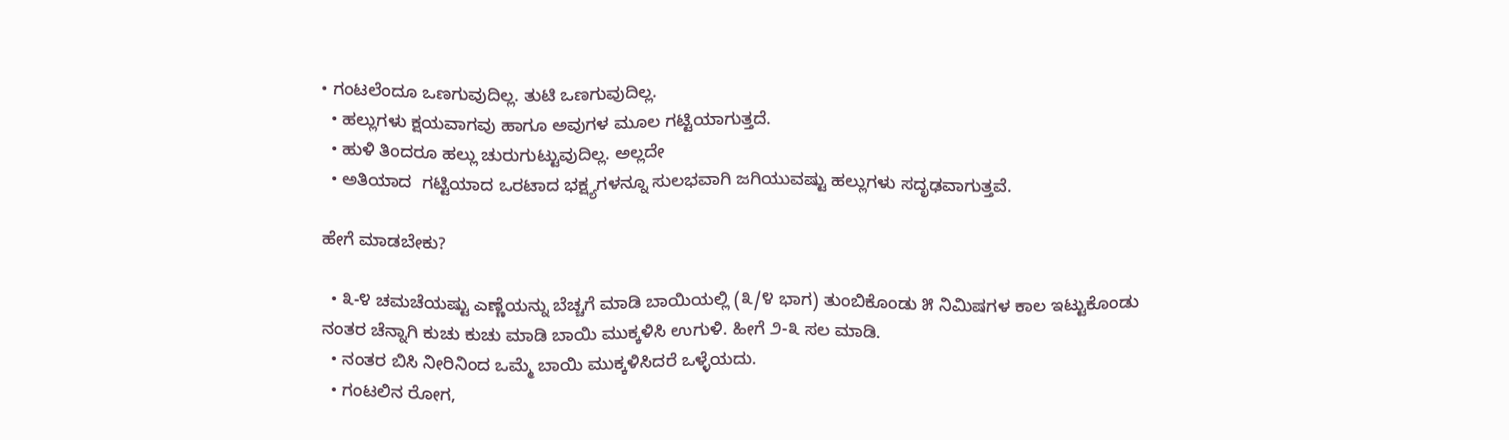• ಗಂಟಲೆಂದೂ ಒಣಗುವುದಿಲ್ಲ. ತುಟಿ ಒಣಗುವುದಿಲ್ಲ.
  • ಹಲ್ಲುಗಳು ಕ್ಷಯವಾಗವು ಹಾಗೂ ಅವುಗಳ ಮೂಲ ಗಟ್ಟಿಯಾಗುತ್ತದೆ.
  • ಹುಳಿ ತಿಂದರೂ ಹಲ್ಲು ಚುರುಗುಟ್ಟುವುದಿಲ್ಲ. ಅಲ್ಲದೇ
  • ಅತಿಯಾದ  ಗಟ್ಟಿಯಾದ ಒರಟಾದ ಭಕ್ಷ್ಯಗಳನ್ನೂ ಸುಲಭವಾಗಿ ಜಗಿಯುವಷ್ಟು ಹಲ್ಲುಗಳು ಸದೃಢವಾಗುತ್ತವೆ.

ಹೇಗೆ ಮಾಡಬೇಕು?

  • ೩-೪ ಚಮಚೆಯಷ್ಟು ಎಣ್ಣೆಯನ್ನು ಬೆಚ್ಚಗೆ ಮಾಡಿ ಬಾಯಿಯಲ್ಲಿ (೩/೪ ಭಾಗ) ತುಂಬಿಕೊಂಡು ೫ ನಿಮಿಷಗಳ ಕಾಲ ಇಟ್ಟುಕೊಂಡು ನಂತರ ಚೆನ್ನಾಗಿ ಕುಚು ಕುಚು ಮಾಡಿ ಬಾಯಿ ಮುಕ್ಕಳಿಸಿ ಉಗುಳಿ. ಹೀಗೆ ೨-೩ ಸಲ ಮಾಡಿ.
  • ನಂತರ ಬಿಸಿ ನೀರಿನಿಂದ ಒಮ್ಮೆ ಬಾಯಿ ಮುಕ್ಕಳಿಸಿದರೆ ಒಳ್ಳೆಯದು.
  • ಗಂಟಲಿನ ರೋಗ,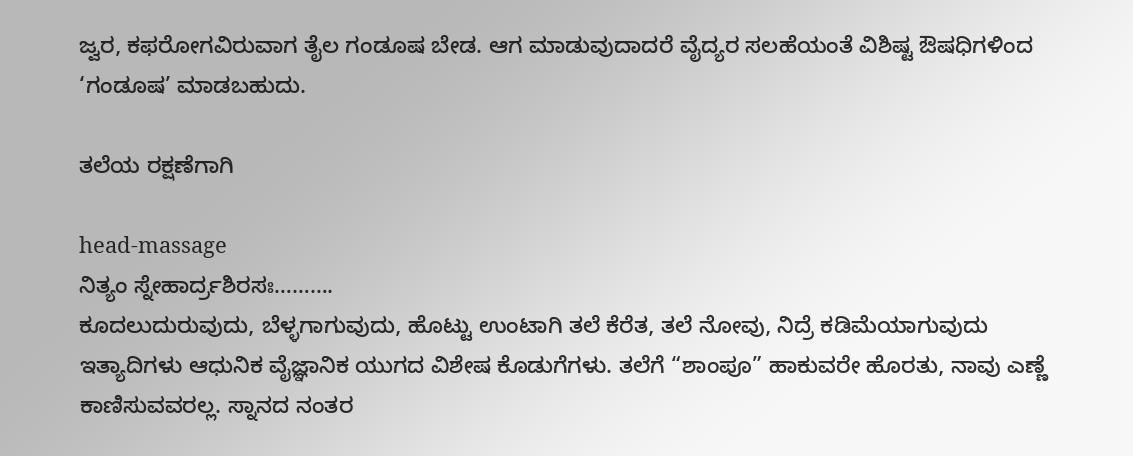ಜ್ವರ, ಕಫರೋಗವಿರುವಾಗ ತೈಲ ಗಂಡೂಷ ಬೇಡ. ಆಗ ಮಾಡುವುದಾದರೆ ವೈದ್ಯರ ಸಲಹೆಯಂತೆ ವಿಶಿಷ್ಟ ಔಷಧಿಗಳಿಂದ ‘ಗಂಡೂಷ’ ಮಾಡಬಹುದು.

ತಲೆಯ ರಕ್ಷಣೆಗಾಗಿ

head-massage
ನಿತ್ಯಂ ಸ್ನೇಹಾರ್ದ್ರಶಿರಸಃ……….
ಕೂದಲುದುರುವುದು, ಬೆಳ್ಳಗಾಗುವುದು, ಹೊಟ್ಟು ಉಂಟಾಗಿ ತಲೆ ಕೆರೆತ, ತಲೆ ನೋವು, ನಿದ್ರೆ ಕಡಿಮೆಯಾಗುವುದು ಇತ್ಯಾದಿಗಳು ಆಧುನಿಕ ವೈಜ್ಞಾನಿಕ ಯುಗದ ವಿಶೇಷ ಕೊಡುಗೆಗಳು. ತಲೆಗೆ “ಶಾಂಪೂ” ಹಾಕುವರೇ ಹೊರತು, ನಾವು ಎಣ್ಣೆ ಕಾಣಿಸುವವರಲ್ಲ. ಸ್ನಾನದ ನಂತರ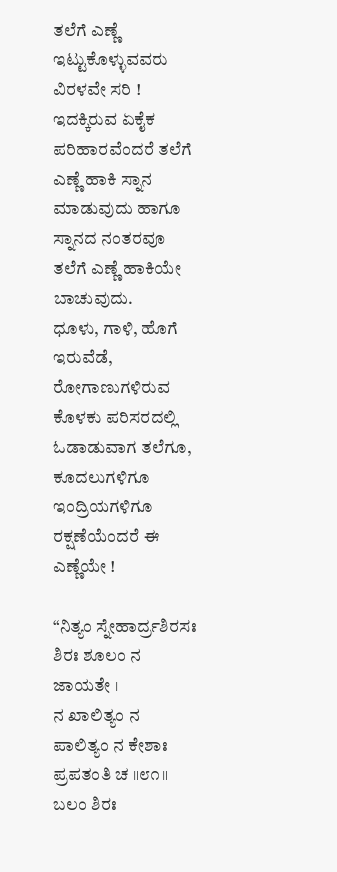ತಲೆಗೆ ಎಣ್ಣೆ ಇಟ್ಟುಕೊಳ್ಳುವವರು ವಿರಳವೇ ಸರಿ ! ಇದಕ್ಕಿರುವ ಏಕೈಕ ಪರಿಹಾರವೆಂದರೆ ತಲೆಗೆ ಎಣ್ಣೆ ಹಾಕಿ ಸ್ನಾನ ಮಾಡುವುದು ಹಾಗೂ ಸ್ನಾನದ ನಂತರವೂ ತಲೆಗೆ ಎಣ್ಣೆ ಹಾಕಿಯೇ ಬಾಚುವುದು.
ಧೂಳು, ಗಾಳಿ, ಹೊಗೆ ಇರುವೆಡೆ, ರೋಗಾಣುಗಳಿರುವ ಕೊಳಕು ಪರಿಸರದಲ್ಲಿ ಓಡಾಡುವಾಗ ತಲೆಗೂ, ಕೂದಲುಗಳಿಗೂ ಇಂದ್ರಿಯಗಳಿಗೂ ರಕ್ಷಣೆಯೆಂದರೆ ಈ ಎಣ್ಣೆಯೇ !

“ನಿತ್ಯಂ ಸ್ನೇಹಾರ್ದ್ರಶಿರಸಃ ಶಿರಃ ಶೂಲಂ ನ ಜಾಯತೇ ।
ನ ಖಾಲಿತ್ಯಂ ನ ಪಾಲಿತ್ಯಂ ನ ಕೇಶಾಃ ಪ್ರಪತಂತಿ ಚ ॥೮೧॥
ಬಲಂ ಶಿರಃ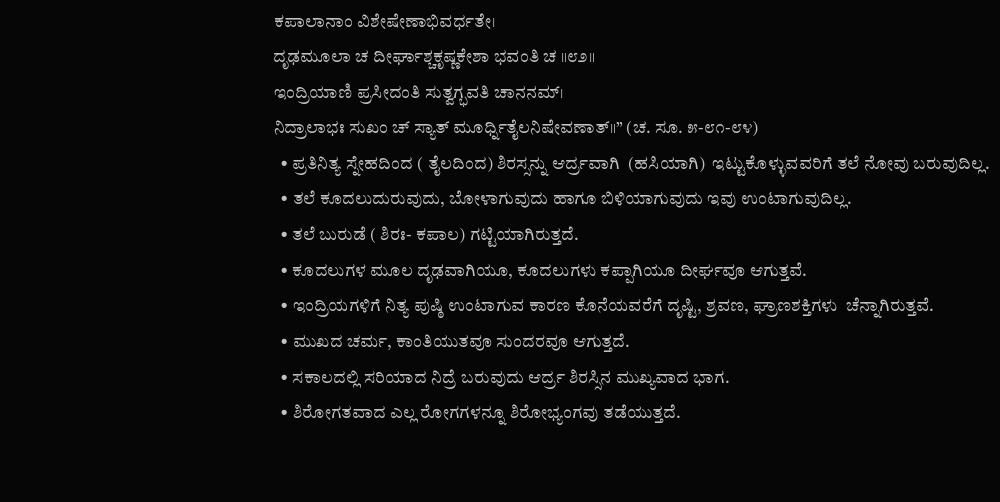ಕಪಾಲಾನಾಂ ವಿಶೇಷೇಣಾಭಿವರ್ಧತೇ।
ದೃಢಮೂಲಾ ಚ ದೀರ್ಘಾಶ್ಚಕೃಷ್ಣಕೇಶಾ ಭವಂತಿ ಚ ॥೮೨॥
ಇಂದ್ರಿಯಾಣಿ ಪ್ರಸೀದಂತಿ ಸುತ್ವಗ್ಭವತಿ ಚಾನನಮ್।
ನಿದ್ರಾಲಾಭಃ ಸುಖಂ ಚ್ ಸ್ಯಾತ್ ಮೂರ್ಧ್ನಿತೈಲನಿಷೇವಣಾತ್॥” (ಚ. ಸೂ. ೫-೮೧-೮೪)
  • ಪ್ರತಿನಿತ್ಯ ಸ್ನೇಹದಿಂದ ( ತೈಲದಿಂದ) ಶಿರಸ್ಸನ್ನು ಆರ್ದ್ರವಾಗಿ  (ಹಸಿಯಾಗಿ)  ಇಟ್ಟುಕೊಳ್ಳುವವರಿಗೆ ತಲೆ ನೋವು ಬರುವುದಿಲ್ಲ.
  • ತಲೆ ಕೂದಲುದುರುವುದು, ಬೋಳಾಗುವುದು ಹಾಗೂ ಬಿಳಿಯಾಗುವುದು ಇವು ಉಂಟಾಗುವುದಿಲ್ಲ.
  • ತಲೆ ಬುರುಡೆ ( ಶಿರಃ- ಕಪಾಲ) ಗಟ್ಟಿಯಾಗಿರುತ್ತದೆ.
  • ಕೂದಲುಗಳ ಮೂಲ ದೃಢವಾಗಿಯೂ, ಕೂದಲುಗಳು ಕಪ್ಪಾಗಿಯೂ ದೀರ್ಘವೂ ಆಗುತ್ತವೆ.
  • ಇಂದ್ರಿಯಗಳಿಗೆ ನಿತ್ಯ ಪುಷ್ಠಿ ಉಂಟಾಗುವ ಕಾರಣ ಕೊನೆಯವರೆಗೆ ದೃಷ್ಟಿ, ಶ್ರವಣ, ಘ್ರಾಣಶಕ್ತಿಗಳು  ಚೆನ್ನಾಗಿರುತ್ತವೆ.
  • ಮುಖದ ಚರ್ಮ, ಕಾಂತಿಯುತವೂ ಸುಂದರವೂ ಆಗುತ್ತದೆ.
  • ಸಕಾಲದಲ್ಲಿ ಸರಿಯಾದ ನಿದ್ರೆ ಬರುವುದು ಆರ್ದ್ರ ಶಿರಸ್ಸಿನ ಮುಖ್ಯವಾದ ಭಾಗ.
  • ಶಿರೋಗತವಾದ ಎಲ್ಲ ರೋಗಗಳನ್ನೂ ಶಿರೋಭ್ಯಂಗವು ತಡೆಯುತ್ತದೆ.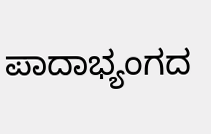ಪಾದಾಭ್ಯಂಗದ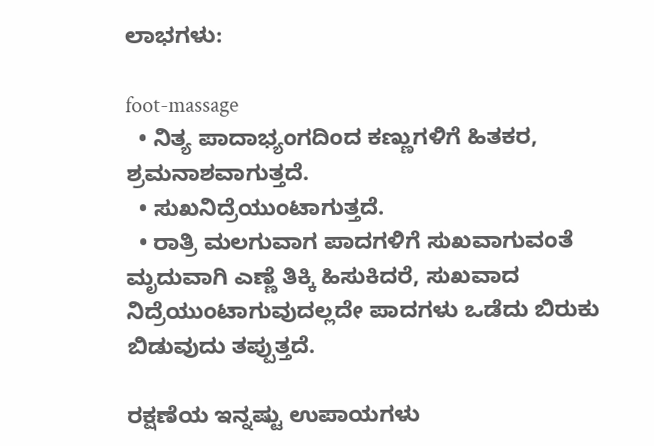ಲಾಭಗಳು:

foot-massage
  • ನಿತ್ಯ ಪಾದಾಭ್ಯಂಗದಿಂದ ಕಣ್ಣುಗಳಿಗೆ ಹಿತಕರ, ಶ್ರಮನಾಶವಾಗುತ್ತದೆ.
  • ಸುಖನಿದ್ರೆಯುಂಟಾಗುತ್ತದೆ.
  • ರಾತ್ರಿ ಮಲಗುವಾಗ ಪಾದಗಳಿಗೆ ಸುಖವಾಗುವಂತೆ ಮೃದುವಾಗಿ ಎಣ್ಣೆ ತಿಕ್ಕಿ ಹಿಸುಕಿದರೆ, ಸುಖವಾದ ನಿದ್ರೆಯುಂಟಾಗುವುದಲ್ಲದೇ ಪಾದಗಳು ಒಡೆದು ಬಿರುಕು ಬಿಡುವುದು ತಪ್ಪುತ್ತದೆ.

ರಕ್ಷಣೆಯ ಇನ್ನಷ್ಟು ಉಪಾಯಗಳು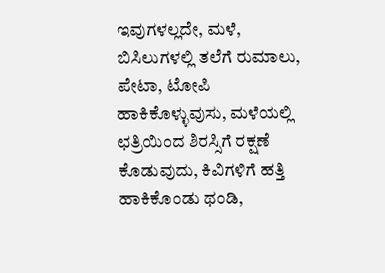ಇವುಗಳಲ್ಲದೇ, ಮಳೆ, ಬಿಸಿಲುಗಳಲ್ಲಿ ತಲೆಗೆ ರುಮಾಲು, ಪೇಟಾ, ಟೋಪಿ ಹಾಕಿಕೊಳ್ಳುವುಸು, ಮಳೆಯಲ್ಲಿ ಛತ್ರಿಯಿಂದ ಶಿರಸ್ಸಿಗೆ ರಕ್ಷಣೆ ಕೊಡುವುದು, ಕಿವಿಗಳಿಗೆ ಹತ್ತಿ ಹಾಕಿಕೊಂಡು ಥಂಡಿ,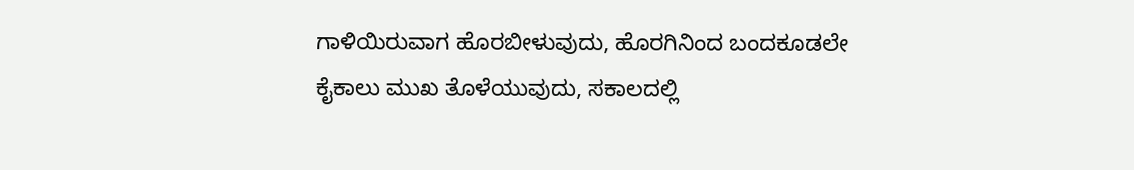ಗಾಳಿಯಿರುವಾಗ ಹೊರಬೀಳುವುದು, ಹೊರಗಿನಿಂದ ಬಂದಕೂಡಲೇ ಕೈಕಾಲು ಮುಖ ತೊಳೆಯುವುದು, ಸಕಾಲದಲ್ಲಿ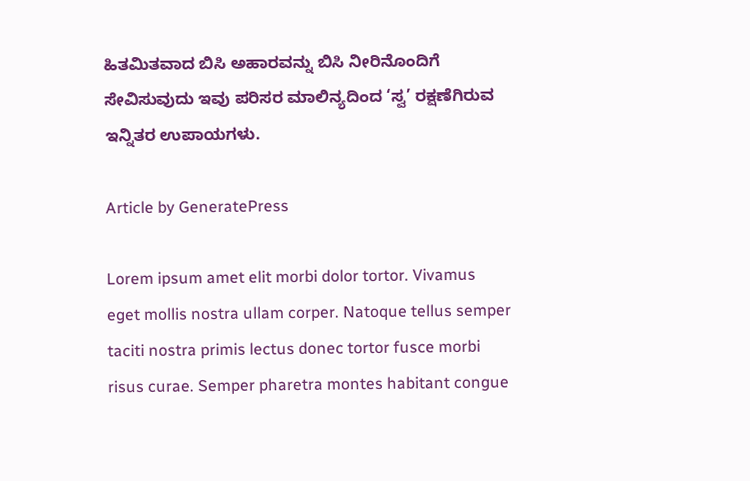ಹಿತಮಿತವಾದ ಬಿಸಿ ಅಹಾರವನ್ನು ಬಿಸಿ ನೀರಿನೊಂದಿಗೆ ಸೇವಿಸುವುದು ಇವು ಪರಿಸರ ಮಾಲಿನ್ಯದಿಂದ ‘ಸ್ವ’ ರಕ್ಷಣೆಗಿರುವ ಇನ್ನಿತರ ಉಪಾಯಗಳು.

Article by GeneratePress

Lorem ipsum amet elit morbi dolor tortor. Vivamus eget mollis nostra ullam corper. Natoque tellus semper taciti nostra primis lectus donec tortor fusce morbi risus curae. Semper pharetra montes habitant congue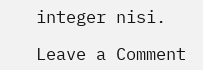integer nisi.

Leave a Comment